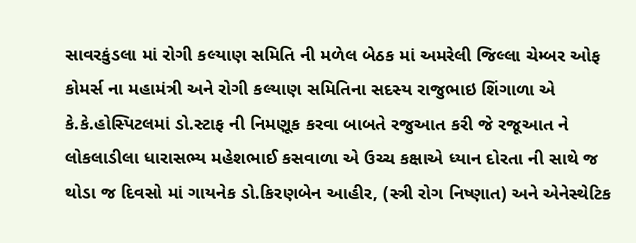સાવરકુંડલા માં રોગી કલ્યાણ સમિતિ ની મળેલ બેઠક માં અમરેલી જિલ્લા ચેમ્બર ઓફ કોમર્સ ના મહામંત્રી અને રોગી કલ્યાણ સમિતિના સદસ્ય રાજુભાઇ શિંગાળા એ કે.કે.હોસ્પિટલમાં ડો.સ્ટાફ ની નિમણૂક કરવા બાબતે રજુઆત કરી જે રજૂઆત ને લોકલાડીલા ધારાસભ્ય મહેશભાઈ કસવાળા એ ઉચ્ચ કક્ષાએ ધ્યાન દોરતા ની સાથે જ થોડા જ દિવસો માં ગાયનેક ડો.કિરણબેન આહીર, (સ્ત્રી રોગ નિષ્ણાત) અને એનેસ્થેટિક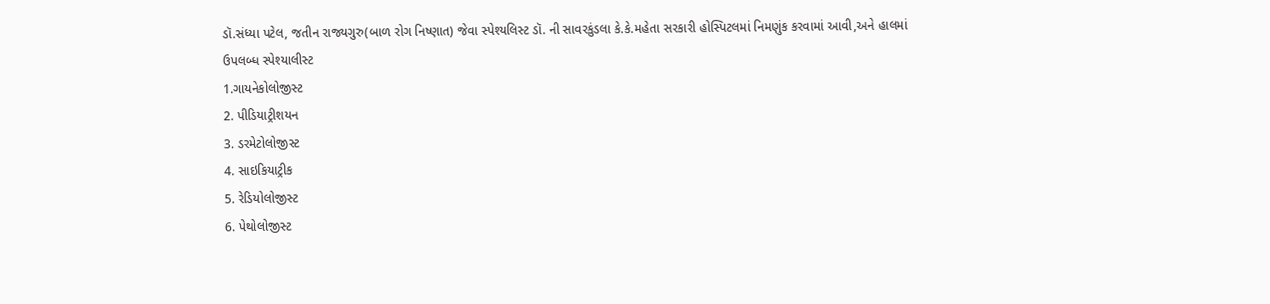ડૉ.સંધ્યા પટેલ, જતીન રાજ્યગુરુ(બાળ રોગ નિષ્ણાત) જેવા સ્પેશ્યલિસ્ટ ડૉ. ની સાવરકુંડલા કે.કે.મહેતા સરકારી હોસ્પિટલમાં નિમણુંક કરવામાં આવી,અને હાલમાં
ઉપલબ્ધ સ્પેશ્યાલીસ્ટ
1.ગાયનેકોલોજીસ્ટ
2. પીડિયાટ્રીશયન
3. ડરમેટોલોજીસ્ટ
4. સાઇકિયાટ્રીક
5. રેડિયોલોજીસ્ટ
6. પેથોલોજીસ્ટ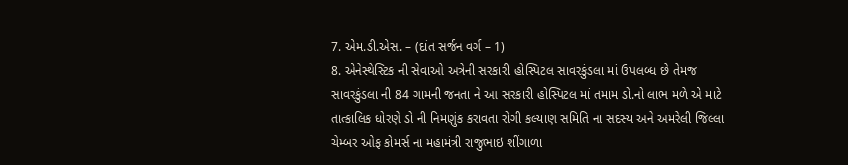7. એમ.ડી.એસ. – (દાંત સર્જન વર્ગ – 1)
8. એનેસ્થેસ્ટિક ની સેવાઓ અત્રેની સરકારી હોસ્પિટલ સાવરકુંડલા માં ઉપલબ્ધ છે તેમજ સાવરકુંડલા ની 84 ગામની જનતા ને આ સરકારી હોસ્પિટલ માં તમામ ડો.નો લાભ મળે એ માટે તાત્કાલિક ધોરણે ડો ની નિમણુંક કરાવતા રોગી કલ્યાણ સમિતિ ના સદસ્ય અને અમરેલી જિલ્લા ચેમ્બર ઓફ કોમર્સ ના મહામંત્રી રાજુભાઇ શીંગાળા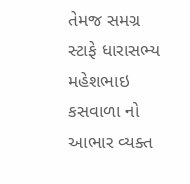તેમજ સમગ્ર સ્ટાફે ધારાસભ્ય મહેશભાઇ કસવાળા નો આભાર વ્યક્ત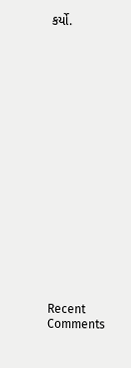કર્યો.


















Recent Comments